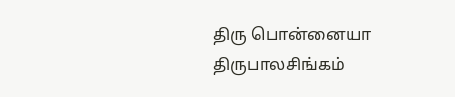திரு பொன்னையா திருபாலசிங்கம்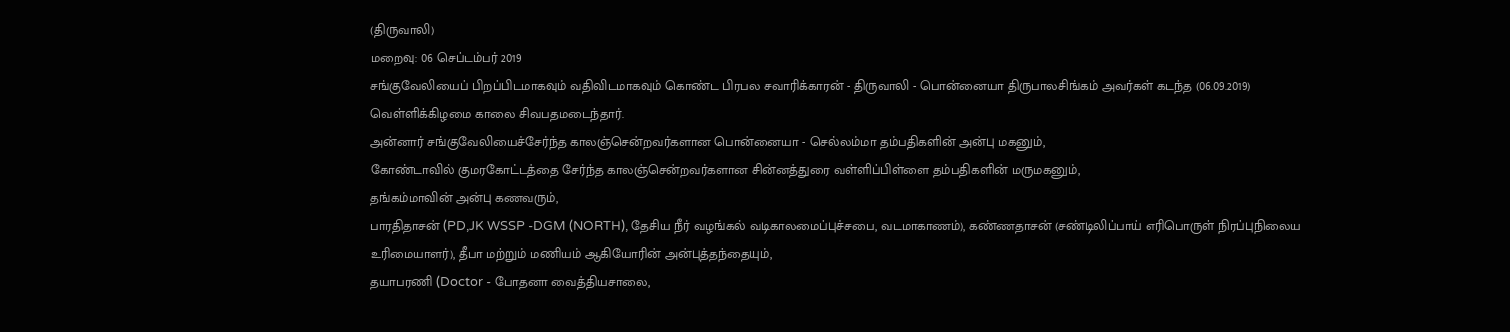(திருவாலி)
மறைவு: 06 செப்டம்பர் 2019
சங்குவேலியைப் பிறப்பிடமாகவும் வதிவிடமாகவும் கொண்ட பிரபல சவாரிக்காரன் - திருவாலி - பொன்னையா திருபாலசிங்கம் அவர்கள் கடந்த (06.09.2019) வெள்ளிக்கிழமை காலை சிவபதமடைந்தார்.
அன்னார் சங்குவேலியைச்சேர்ந்த காலஞ்சென்றவர்களான பொன்னையா - செல்லம்மா தம்பதிகளின் அன்பு மகனும்,
கோண்டாவில் குமரகோட்டத்தை சேர்ந்த காலஞ்சென்றவர்களான சின்னத்துரை வள்ளிப்பிள்ளை தம்பதிகளின் மருமகனும்,
தங்கம்மாவின் அன்பு கணவரும்,
பாரதிதாசன் (PD,JK WSSP -DGM (NORTH), தேசிய நீர் வழங்கல் வடிகாலமைப்புச்சபை, வடமாகாணம்), கண்ணதாசன் (சண்டிலிப்பாய் எரிபொருள் நிரப்புநிலைய உரிமையாளர்), தீபா மற்றும் மணியம் ஆகியோரின் அன்புத்தந்தையும்,
தயாபரணி (Doctor - போதனா வைத்தியசாலை,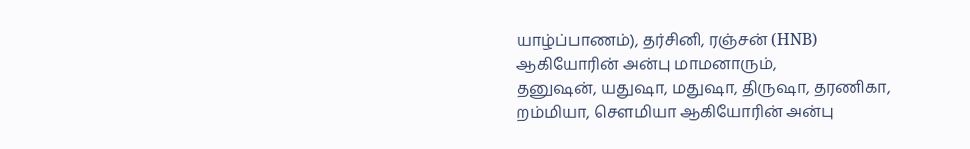யாழ்ப்பாணம்), தர்சினி, ரஞ்சன் (HNB) ஆகியோரின் அன்பு மாமனாரும்,
தனுஷன், யதுஷா, மதுஷா, திருஷா, தரணிகா, றம்மியா, செளமியா ஆகியோரின் அன்பு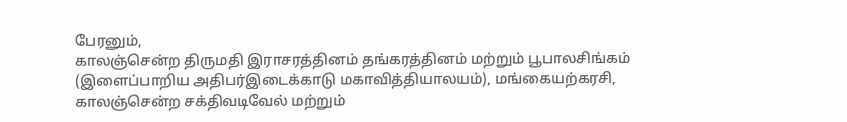பேரனும்,
காலஞ்சென்ற திருமதி இராசரத்தினம் தங்கரத்தினம் மற்றும் பூபாலசிங்கம் (இளைப்பாறிய அதிபர்இடைக்காடு மகாவித்தியாலயம்), மங்கையற்கரசி, காலஞ்சென்ற சக்திவடிவேல் மற்றும்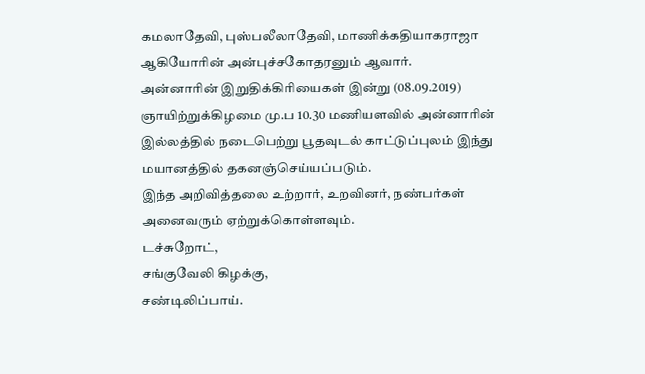கமலாதேவி, புஸ்பலீலாதேவி, மாணிக்கதியாகராஜா ஆகியோரின் அன்புச்சகோதரனும் ஆவார்.
அன்னாரின் இறுதிக்கிரியைகள் இன்று (08.09.2019) ஞாயிற்றுக்கிழமை மு.ப 10.30 மணியளவில் அன்னாரின் இல்லத்தில் நடைபெற்று பூதவுடல் காட்டுப்புலம் இந்து மயானத்தில் தகனஞ்செய்யப்படும்.
இந்த அறிவித்தலை உற்றார், உறவினர், நண்பர்கள் அனைவரும் ஏற்றுக்கொள்ளவும்.
டச்சுறோட்,
சங்குவேலி கிழக்கு,
சண்டிலிப்பாய்.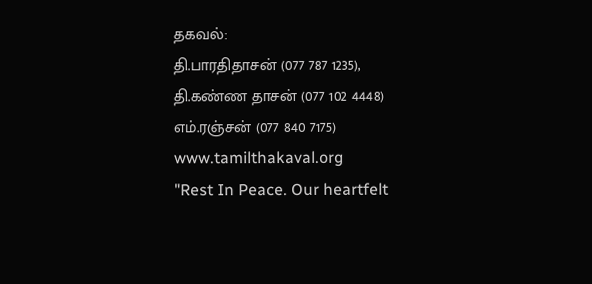தகவல்:
தி.பாரதிதாசன் (077 787 1235),
தி.கண்ண தாசன் (077 102 4448)
எம்.ரஞ்சன் (077 840 7175)
www.tamilthakaval.org
"Rest In Peace. Our heartfelt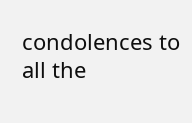condolences to all the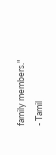family members."
- Tamil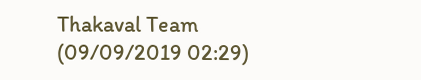Thakaval Team (09/09/2019 02:29)